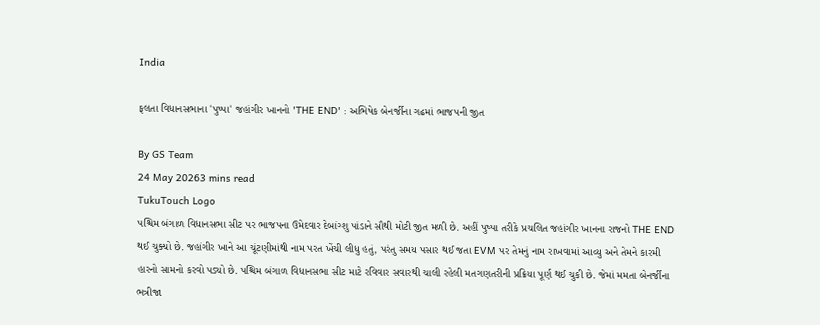India

ફલતા વિધાનસભાના 'પુષ્પા' જહાંગીર ખાનનો 'THE END' : અભિષેક બેનર્જીના ગઢમાં ભાજપની જીત

By GS Team
24 May 20263 mins read
TukuTouch Logo
પશ્ચિમ બંગાળ વિધાનસભા સીટ પર ભાજપના ઉમેદવાર દેબાંગ્શુ પાંડાને સૌથી મોટી જીત મળી છે. અહીં પુષ્પા તરીકે પ્રચલિત જહાંગીર ખાનના રાજનો THE END થઈ ચુક્યો છે. જહાંગીર ખાને આ ચૂંટણીમાંથી નામ પરત ખેંચી લીધુ હતું, પરંતુ સમય પસાર થઈ જતા EVM પર તેમનું નામ રાખવામાં આવ્યુ અને તેમને કારમી હારનો સામનો કરવો પડ્યો છે. પશ્ચિમ બંગાળ વિધાનસભા સીટ માટે રવિવાર સવારથી ચાલી રહેલી મતગણતરીની પ્રક્રિયા પૂર્ણ થઈ ચુકી છે. જેમાં મમતા બેનર્જીના ભત્રીજા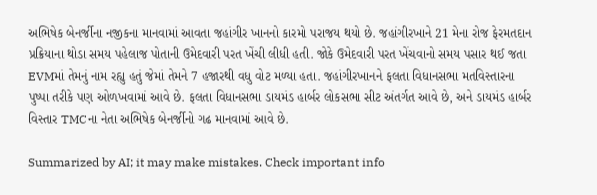અભિષેક બેનર્જીના નજીકના માનવામાં આવતા જહાંગીર ખાનનો કારમો પરાજય થયો છે. જહાંગીરખાને 21 મેના રોજ ફેરમતદાન પ્રક્રિયાના થોડા સમય પહેલાજ પોતાની ઉમેદવારી પરત ખેંચી લીધી હતી. જોકે ઉમેદવારી પરત ખેંચવાનો સમય પસાર થઈ જતા EVMમાં તેમનું નામ રહ્યુ હતું જેમાં તેમને 7 હજારથી વધુ વોટ મળ્યા હતા. જહાંગીરખાનને ફલતા વિધાનસભા મતવિસ્તારના પુષ્પા તરીકે પણ ઓળખવામાં આવે છે. ફલતા વિધાનસભા ડાયમંડ હાર્બર લોકસભા સીટ અંતર્ગત આવે છે, અને ડાયમંડ હાર્બર વિસ્તાર TMCના નેતા અભિષેક બેનર્જીનો ગઢ માનવામાં આવે છે.

Summarized by AI; it may make mistakes. Check important info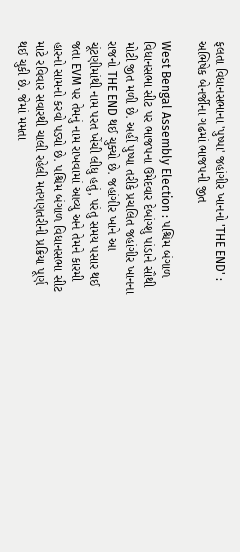ફલતા વિધાનસભાના 'પુષ્પા' જહાંગીર ખાનનો 'THE END' : અભિષેક બેનર્જીના ગઢમાં ભાજપની જીત

West Bengal Assembly Election : પશ્ચિમ બંગાળ વિધાનસભા સીટ પર ભાજપના ઉમેદવાર દેબાંગ્શુ પાંડાને સૌથી મોટી જીત મળી છે. અહીં પુષ્પા તરીકે પ્રચલિત જહાંગીર ખાનના રાજનો THE END થઈ ચુક્યો છે. જહાંગીર ખાને આ ચૂંટણીમાંથી નામ પરત ખેંચી લીધુ હતું, પરંતુ સમય પસાર થઈ જતા EVM પર તેમનું નામ રાખવામાં આવ્યુ અને તેમને કારમી હારનો સામનો કરવો પડ્યો છે. પશ્ચિમ બંગાળ વિધાનસભા સીટ માટે રવિવાર સવારથી ચાલી રહેલી મતગણતરીની પ્રક્રિયા પૂર્ણ થઈ ચુકી છે. જેમાં મમતા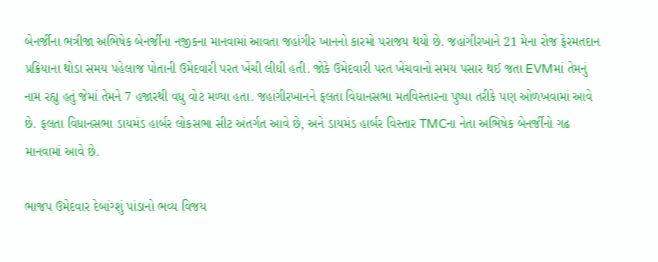બેનર્જીના ભત્રીજા અભિષેક બેનર્જીના નજીકના માનવામાં આવતા જહાંગીર ખાનનો કારમો પરાજય થયો છે. જહાંગીરખાને 21 મેના રોજ ફેરમતદાન પ્રક્રિયાના થોડા સમય પહેલાજ પોતાની ઉમેદવારી પરત ખેંચી લીધી હતી. જોકે ઉમેદવારી પરત ખેંચવાનો સમય પસાર થઈ જતા EVMમાં તેમનું નામ રહ્યુ હતું જેમાં તેમને 7 હજારથી વધુ વોટ મળ્યા હતા. જહાંગીરખાનને ફલતા વિધાનસભા મતવિસ્તારના પુષ્પા તરીકે પણ ઓળખવામાં આવે છે. ફલતા વિધાનસભા ડાયમંડ હાર્બર લોકસભા સીટ અંતર્ગત આવે છે, અને ડાયમંડ હાર્બર વિસ્તાર TMCના નેતા અભિષેક બેનર્જીનો ગઢ માનવામાં આવે છે.

ભાજપ ઉમેદવાર દેબાંગ્શું પાંડાનો ભવ્ય વિજય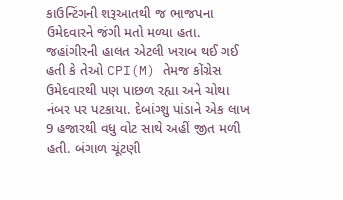કાઉન્ટિંગની શરૂઆતથી જ ભાજપના ઉમેદવારને જંગી મતો મળ્યા હતા. જહાંગીરની હાલત એટલી ખરાબ થઈ ગઈ હતી કે તેઓ CPI(M) તેમજ કોંગ્રેસ ઉમેદવારથી પણ પાછળ રહ્યા અને ચોથા નંબર પર પટકાયા. દેબાંગ્શુ પાંડાને એક લાખ 9 હજારથી વધુ વોટ સાથે અહીં જીત મળી હતી. બંગાળ ચૂંટણી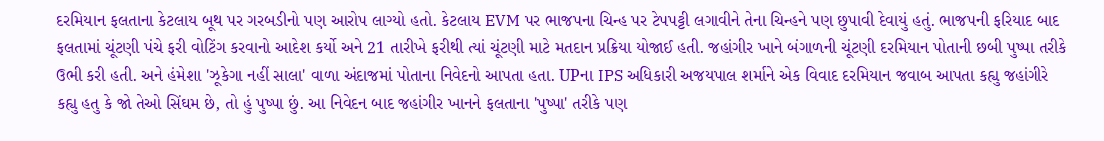દરમિયાન ફલતાના કેટલાય બૂથ પર ગરબડીનો પણ આરોપ લાગ્યો હતો. કેટલાય EVM પર ભાજપના ચિન્હ પર ટેપપટ્ટી લગાવીને તેના ચિન્હને પણ છુપાવી દેવાયું હતું. ભાજપની ફરિયાદ બાદ ફલતામાં ચૂંટણી પંચે ફરી વોટિંગ કરવાનો આદેશ કર્યો અને 21 તારીખે ફરીથી ત્યાં ચૂંટણી માટે મતદાન પ્રક્રિયા યોજાઈ હતી. જહાંગીર ખાને બંગાળની ચૂંટણી દરમિયાન પોતાની છબી પુષ્પા તરીકે ઉભી કરી હતી. અને હંમેશા 'ઝૂકેગા નહીં સાલા' વાળા અંદાજમાં પોતાના નિવેદનો આપતા હતા. UPના IPS અધિકારી અજયપાલ શર્માને એક વિવાદ દરમિયાન જવાબ આપતા કહ્યુ જહાંગીરે કહ્યુ હતુ કે જો તેઓ સિંઘમ છે, તો હું પુષ્પા છું. આ નિવેદન બાદ જહાંગીર ખાનને ફલતાના 'પુષ્પા' તરીકે પણ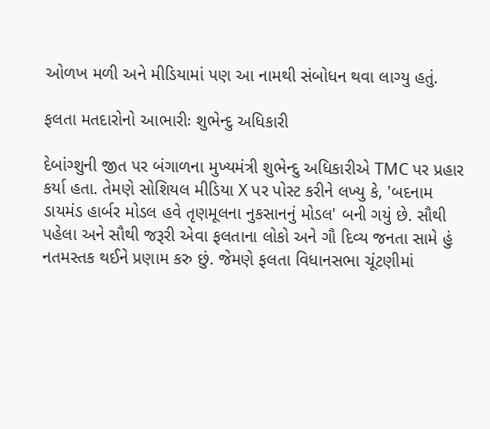ઓળખ મળી અને મીડિયામાં પણ આ નામથી સંબોધન થવા લાગ્યુ હતું.

ફલતા મતદારોનો આભારીઃ શુભેન્દુ અધિકારી

દેબાંગ્શુની જીત પર બંગાળના મુખ્યમંત્રી શુભેન્દુ અધિકારીએ TMC પર પ્રહાર કર્યા હતા. તેમણે સોશિયલ મીડિયા X પર પોસ્ટ કરીને લખ્યુ કે, 'બદનામ ડાયમંડ હાર્બર મોડલ હવે તૃણમૂલના નુકસાનનું મોડલ' બની ગયું છે. સૌથી પહેલા અને સૌથી જરૂરી એવા ફલતાના લોકો અને ગૌ દિવ્ય જનતા સામે હું નતમસ્તક થઈને પ્રણામ કરુ છું. જેમણે ફલતા વિધાનસભા ચૂંટણીમાં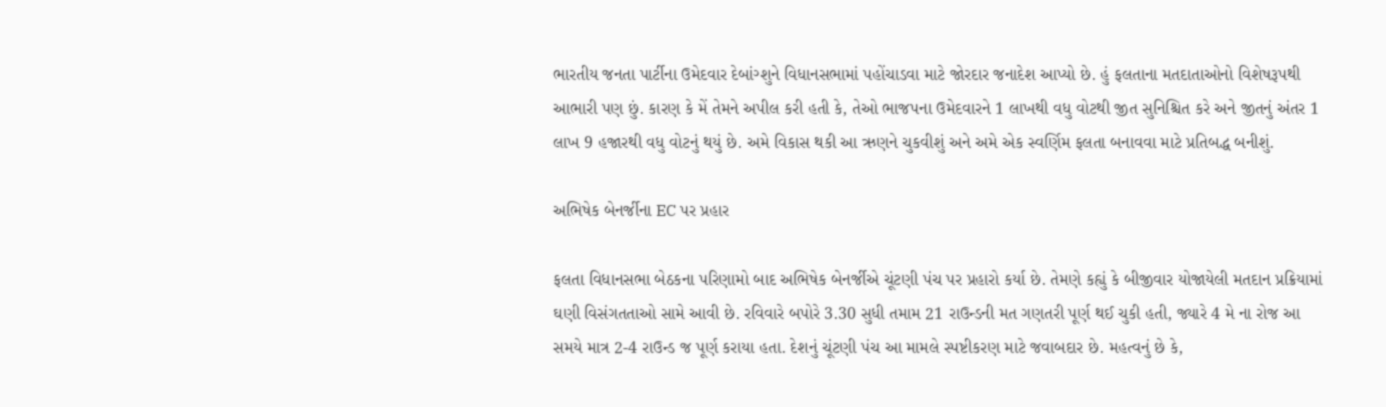ભારતીય જનતા પાર્ટીના ઉમેદવાર દેબાંગ્શુને વિધાનસભામાં પહોંચાડવા માટે જોરદાર જનાદેશ આપ્યો છે. હું ફલતાના મતદાતાઓનો વિશેષરૂપથી આભારી પણ છું. કારણ કે મેં તેમને અપીલ કરી હતી કે, તેઓ ભાજપના ઉમેદવારને 1 લાખથી વધુ વોટથી જીત સુનિશ્ચિત કરે અને જીતનું અંતર 1 લાખ 9 હજારથી વધુ વોટનું થયું છે. અમે વિકાસ થકી આ ઋણને ચુકવીશું અને અમે એક સ્વર્ણિમ ફલતા બનાવવા માટે પ્રતિબદ્ધ બનીશું.

અભિષેક બેનર્જીના EC પર પ્રહાર

ફલતા વિધાનસભા બેઠકના પરિણામો બાદ અભિષેક બેનર્જીએ ચૂંટણી પંચ પર પ્રહારો કર્યા છે. તેમણે કહ્યું કે બીજીવાર યોજાયેલી મતદાન પ્રક્રિયામાં ઘણી વિસંગતતાઓ સામે આવી છે. રવિવારે બપોરે 3.30 સુધી તમામ 21 રાઉન્ડની મત ગણતરી પૂર્ણ થઈ ચુકી હતી, જ્યારે 4 મે ના રોજ આ સમયે માત્ર 2-4 રાઉન્ડ જ પૂર્ણ કરાયા હતા. દેશનું ચૂંટણી પંચ આ મામલે સ્પષ્ટીકરણ માટે જવાબદાર છે. મહત્વનું છે કે,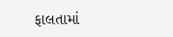ફાલતામાં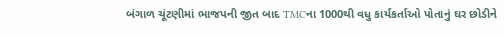બંગાળ ચૂંટણીમાં ભાજપની જીત બાદ TMCના 1000થી વધુ કાર્યકર્તાઓ પોતાનું ઘર છોડીને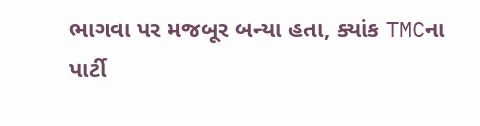ભાગવા પર મજબૂર બન્યા હતા, ક્યાંક TMCના પાર્ટી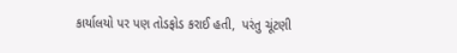કાર્યાલયો પર પણ તોડફોડ કરાઈ હતી,  પરંતુ ચૂંટણી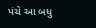પંચે આ બધુ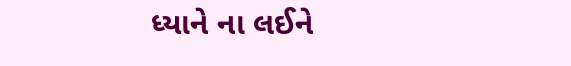ધ્યાને ના લઈને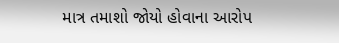માત્ર તમાશો જોયો હોવાના આરોપ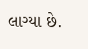લાગ્યા છે.